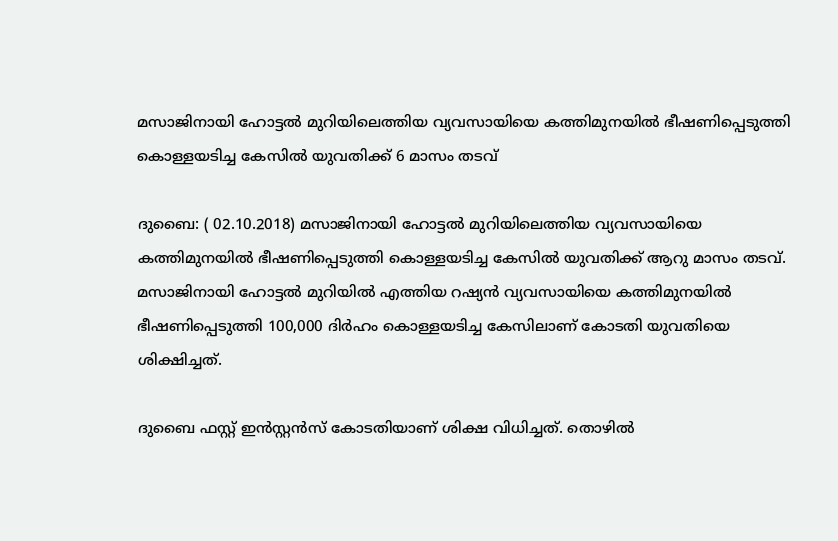മസാജിനായി ഹോട്ടല്‍ മുറിയിലെത്തിയ വ്യവസായിയെ കത്തിമുനയില്‍ ഭീഷണിപ്പെടുത്തി കൊള്ളയടിച്ച കേസില്‍ യുവതിക്ക് 6 മാസം തടവ്

ദുബൈ: ( 02.10.2018) മസാജിനായി ഹോട്ടല്‍ മുറിയിലെത്തിയ വ്യവസായിയെ കത്തിമുനയില്‍ ഭീഷണിപ്പെടുത്തി കൊള്ളയടിച്ച കേസില്‍ യുവതിക്ക് ആറു മാസം തടവ്. മസാജിനായി ഹോട്ടല്‍ മുറിയില്‍ എത്തിയ റഷ്യന്‍ വ്യവസായിയെ കത്തിമുനയില്‍ ഭീഷണിപ്പെടുത്തി 100,000 ദിര്‍ഹം കൊള്ളയടിച്ച കേസിലാണ് കോടതി യുവതിയെ ശിക്ഷിച്ചത്.

ദുബൈ ഫസ്റ്റ് ഇന്‍സ്റ്റന്‍സ് കോടതിയാണ് ശിക്ഷ വിധിച്ചത്. തൊഴില്‍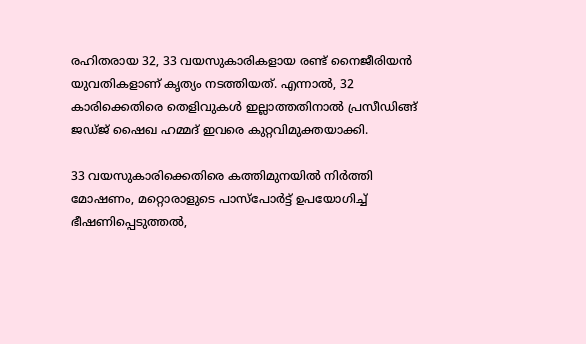രഹിതരായ 32, 33 വയസുകാരികളായ രണ്ട് നൈജീരിയന്‍ യുവതികളാണ് കൃത്യം നടത്തിയത്. എന്നാല്‍, 32 കാരിക്കെതിരെ തെളിവുകള്‍ ഇല്ലാത്തതിനാല്‍ പ്രസീഡിങ്ങ് ജഡ്ജ് ഷൈഖ ഹമ്മദ് ഇവരെ കുറ്റവിമുക്തയാക്കി.

33 വയസുകാരിക്കെതിരെ കത്തിമുനയില്‍ നിര്‍ത്തി മോഷണം, മറ്റൊരാളുടെ പാസ്‌പോര്‍ട്ട് ഉപയോഗിച്ച്‌ ഭീഷണിപ്പെടുത്തല്‍,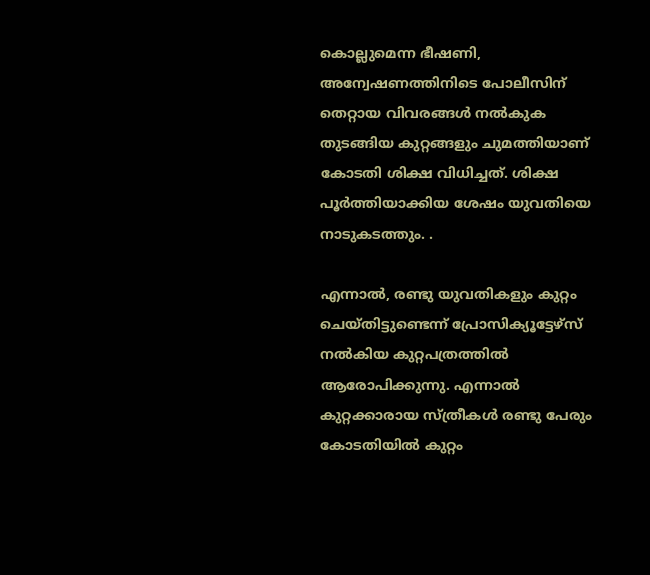കൊല്ലുമെന്ന ഭീഷണി, അന്വേഷണത്തിനിടെ പോലീസിന് തെറ്റായ വിവരങ്ങള്‍ നല്‍കുക തുടങ്ങിയ കുറ്റങ്ങളും ചുമത്തിയാണ് കോടതി ശിക്ഷ വിധിച്ചത്. ശിക്ഷ പൂര്‍ത്തിയാക്കിയ ശേഷം യുവതിയെ നാടുകടത്തും. .

എന്നാല്‍, രണ്ടു യുവതികളും കുറ്റം ചെയ്തിട്ടുണ്ടെന്ന് പ്രോസിക്യൂട്ടേഴ്‌സ് നല്‍കിയ കുറ്റപത്രത്തില്‍ ആരോപിക്കുന്നു. എന്നാല്‍ കുറ്റക്കാരായ സ്ത്രീകള്‍ രണ്ടു പേരും കോടതിയില്‍ കുറ്റം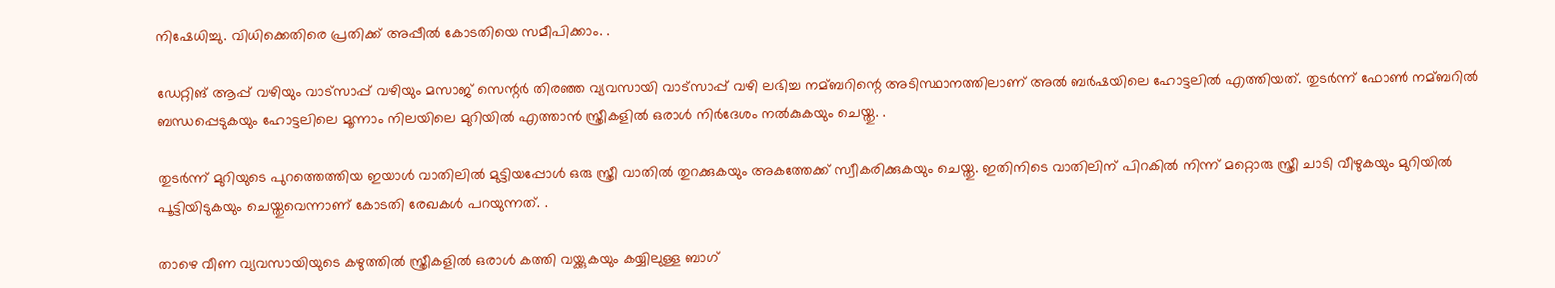നിഷേധിച്ചു. വിധിക്കെതിരെ പ്രതിക്ക് അപ്പീല്‍ കോടതിയെ സമീപിക്കാം. .

ഡേറ്റിങ് ആപ്പ് വഴിയും വാട്‌സാപ്പ് വഴിയും മസാജ് സെന്റര്‍ തിരഞ്ഞ വ്യവസായി വാട്‌സാപ്പ് വഴി ലഭിച്ച നമ്ബറിന്റെ അടിസ്ഥാനത്തിലാണ് അല്‍ ബര്‍ഷയിലെ ഹോട്ടലില്‍ എത്തിയത്. തുടര്‍ന്ന് ഫോണ്‍ നമ്ബറില്‍ ബന്ധപ്പെടുകയും ഹോട്ടലിലെ മൂന്നാം നിലയിലെ മുറിയില്‍ എത്താന്‍ സ്ത്രീകളില്‍ ഒരാള്‍ നിര്‍ദേശം നല്‍കുകയും ചെയ്തു. .

തുടര്‍ന്ന് മുറിയുടെ പുറത്തെത്തിയ ഇയാള്‍ വാതിലില്‍ മുട്ടിയപ്പോള്‍ ഒരു സ്ത്രീ വാതില്‍ തുറക്കുകയും അകത്തേക്ക് സ്വീകരിക്കുകയും ചെയ്തു. ഇതിനിടെ വാതിലിന് പിറകില്‍ നിന്ന് മറ്റൊരു സ്ത്രീ ചാടി വീഴുകയും മുറിയില്‍ പൂട്ടിയിടുകയും ചെയ്തുവെന്നാണ് കോടതി രേഖകള്‍ പറയുന്നത്. .

താഴെ വീണ വ്യവസായിയുടെ കഴുത്തില്‍ സ്ത്രീകളില്‍ ഒരാള്‍ കത്തി വയ്ക്കുകയും കയ്യിലുള്ള ബാഗ്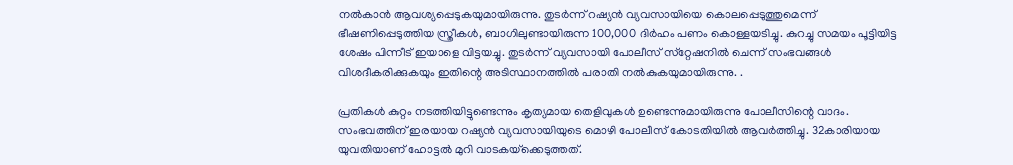നല്‍കാന്‍ ആവശ്യപ്പെടുകയുമായിരുന്നു. തുടര്‍ന്ന് റഷ്യന്‍ വ്യവസായിയെ കൊലപ്പെടുത്തുമെന്ന് ഭീഷണിപ്പെടുത്തിയ സ്ത്രീകള്‍, ബാഗിലുണ്ടായിരുന്ന 100,000 ദിര്‍ഹം പണം കൊള്ളയടിച്ചു. കുറച്ചു സമയം പൂട്ടിയിട്ട ശേഷം പിന്നീട് ഇയാളെ വിട്ടയച്ചു. തുടര്‍ന്ന് വ്യവസായി പോലീസ് സ്‌റ്റേഷനില്‍ ചെന്ന് സംഭവങ്ങള്‍ വിശദീകരിക്കുകയും ഇതിന്റെ അടിസ്ഥാനത്തില്‍ പരാതി നല്‍കുകയുമായിരുന്നു. .

പ്രതികള്‍ കുറ്റം നടത്തിയിട്ടുണ്ടെന്നും കൃത്യമായ തെളിവുകള്‍ ഉണ്ടെന്നുമായിരുന്നു പോലീസിന്റെ വാദം. സംഭവത്തിന് ഇരയായ റഷ്യന്‍ വ്യവസായിയുടെ മൊഴി പോലീസ് കോടതിയില്‍ ആവര്‍ത്തിച്ചു. 32കാരിയായ യുവതിയാണ് ഹോട്ടല്‍ മുറി വാടകയ്‌ക്കെടുത്തത്.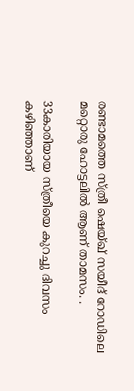രണ്ടാമത്തെ സ്ത്രീ ഷെയ്ഖ് സയീദ് റോഡിലെ മറ്റൊരു ഹോട്ടലില്‍ ആണ് താമസം. .

33കാരിയായ സ്ത്രീയെ കുറച്ചു ദിവസം കഴിഞ്ഞാണ്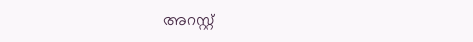അറസ്റ്റ്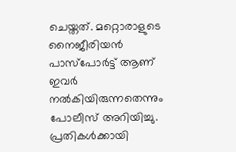ചെയ്തത്. മറ്റൊരാളുടെ നൈജീരിയന്‍ പാസ്‌പോര്‍ട്ട് ആണ് ഇവര്‍ നല്‍കിയിരുന്നതെന്നും പോലീസ് അറിയിച്ചു. പ്രതികള്‍ക്കായി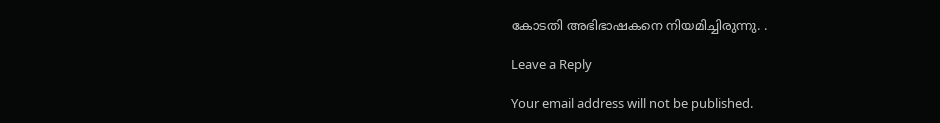കോടതി അഭിഭാഷകനെ നിയമിച്ചിരുന്നു. .

Leave a Reply

Your email address will not be published.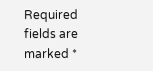Required fields are marked *